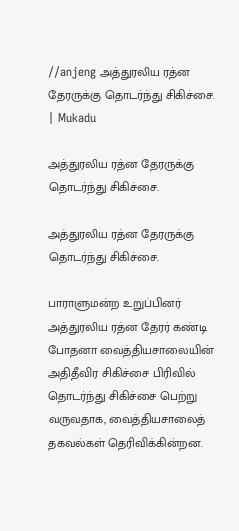//anjeng அத்துரலிய ரத்ன தேரருக்கு தொடர்ந்து சிகிச்சை. | Mukadu

அத்துரலிய ரத்ன தேரருக்கு தொடர்ந்து சிகிச்சை.

அத்துரலிய ரத்ன தேரருக்கு தொடர்ந்து சிகிச்சை.

பாராளுமன்ற உறுப்பினர் அத்துரலிய ரத்ன தேரர் கண்டி போதனா வைத்தியசாலையின் அதிதீவிர சிகிச்சை பிரிவில் தொடர்ந்து சிகிச்சை பெற்று வருவதாக, வைத்தியசாலைத் தகவல்கள் தெரிவிக்கின்றன.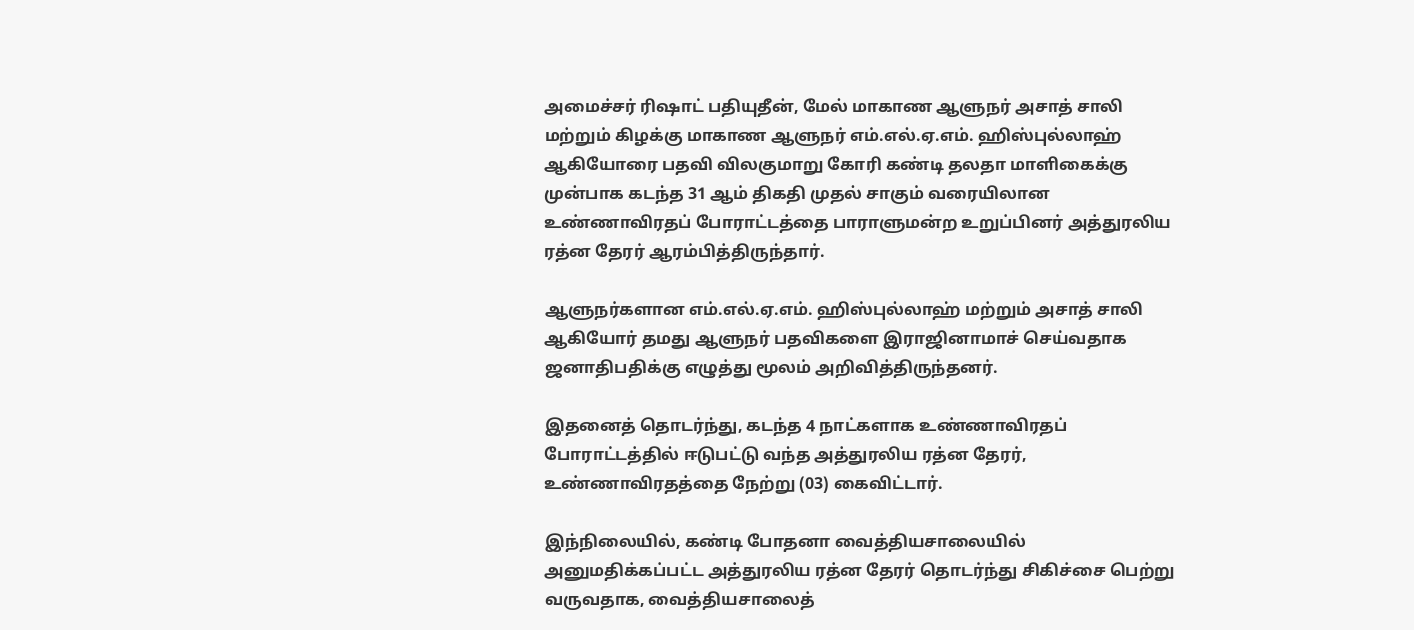அமைச்சர் ரிஷாட் பதியுதீன், மேல் மாகாண ஆளுநர் அசாத் சாலி மற்றும் கிழக்கு மாகாண ஆளுநர் எம்.எல்.ஏ.எம். ஹிஸ்புல்லாஹ் ஆகியோரை பதவி விலகுமாறு கோரி கண்டி தலதா மாளிகைக்கு முன்பாக கடந்த 31 ஆம் திகதி முதல் சாகும் வரையிலான உண்ணாவிரதப் போராட்டத்தை பாராளுமன்ற உறுப்பினர் அத்துரலிய ரத்ன தேரர் ஆரம்பித்திருந்தார்.

ஆளுநர்களான எம்.எல்.ஏ.எம். ஹிஸ்புல்லாஹ் மற்றும் அசாத் சாலி ஆகியோர் தமது ஆளுநர் பதவிகளை இராஜினாமாச் செய்வதாக ஜனாதிபதிக்கு எழுத்து மூலம் அறிவித்திருந்தனர்.

இதனைத் தொடர்ந்து, கடந்த 4 நாட்களாக உண்ணாவிரதப் போராட்டத்தில் ஈடுபட்டு வந்த அத்துரலிய ரத்ன தேரர், உண்ணாவிரதத்தை நேற்று (03) கைவிட்டார்.

இந்நிலையில், கண்டி போதனா வைத்தியசாலையில் அனுமதிக்கப்பட்ட அத்துரலிய ரத்ன தேரர் தொடர்ந்து சிகிச்சை பெற்று வருவதாக, வைத்தியசாலைத்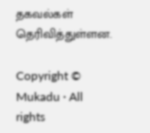தகவல்கள் தெரிவித்துள்ளன.

Copyright © Mukadu · All rights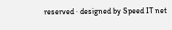reserved · designed by Speed IT net